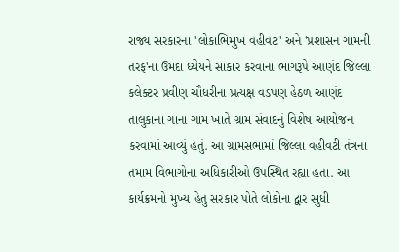રાજ્ય સરકારના 'લોકાભિમુખ વહીવટ' અને 'પ્રશાસન ગામની તરફ'ના ઉમદા ધ્યેયને સાકાર કરવાના ભાગરૂપે આણંદ જિલ્લા કલેક્ટર પ્રવીણ ચૌધરીના પ્રત્યક્ષ વડપણ હેઠળ આણંદ તાલુકાના ગાના ગામ ખાતે ગ્રામ સંવાદનું વિશેષ આયોજન કરવામાં આવ્યું હતું. આ ગ્રામસભામાં જિલ્લા વહીવટી તંત્રના તમામ વિભાગોના અધિકારીઓ ઉપસ્થિત રહ્યા હતા. આ કાર્યક્રમનો મુખ્ય હેતુ સરકાર પોતે લોકોના દ્વાર સુધી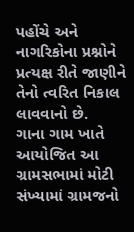પહોંચે અને નાગરિકોના પ્રશ્નોને પ્રત્યક્ષ રીતે જાણીને તેનો ત્વરિત નિકાલ લાવવાનો છે.
ગાના ગામ ખાતે આયોજિત આ ગ્રામસભામાં મોટી સંખ્યામાં ગ્રામજનો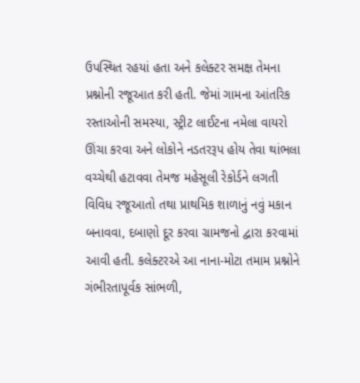ઉપસ્થિત રહયાં હતા અને કલેક્ટર સમક્ષ તેમના પ્રશ્નોની રજૂઆત કરી હતી. જેમાં ગામના આંતરિક રસ્તાઓની સમસ્યા, સ્ટ્રીટ લાઈટના નમેલા વાયરો ઊંચા કરવા અને લોકોને નડતરરૂપ હોય તેવા થાંભલા વચ્ચેથી હટાવવા તેમજ મહેસૂલી રેકોર્ડને લગતી વિવિધ રજૂઆતો તથા પ્રાથમિક શાળાનું નવું મકાન બનાવવા, દબાણો દૂર કરવા ગ્રામજનો દ્વારા કરવામાં આવી હતી. કલેક્ટરએ આ નાના-મોટા તમામ પ્રશ્નોને ગંભીરતાપૂર્વક સાંભળી,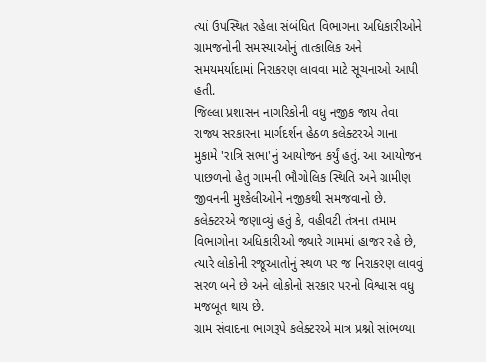ત્યાં ઉપસ્થિત રહેલા સંબંધિત વિભાગના અધિકારીઓને ગ્રામજનોની સમસ્યાઓનું તાત્કાલિક અને સમયમર્યાદામાં નિરાકરણ લાવવા માટે સૂચનાઓ આપી હતી.
જિલ્લા પ્રશાસન નાગરિકોની વધુ નજીક જાય તેવા રાજ્ય સરકારના માર્ગદર્શન હેઠળ કલેક્ટરએ ગાના મુકામે 'રાત્રિ સભા'નું આયોજન કર્યું હતું. આ આયોજન પાછળનો હેતુ ગામની ભૌગોલિક સ્થિતિ અને ગ્રામીણ જીવનની મુશ્કેલીઓને નજીકથી સમજવાનો છે. કલેક્ટરએ જણાવ્યું હતું કે, વહીવટી તંત્રના તમામ વિભાગોના અધિકારીઓ જ્યારે ગામમાં હાજર રહે છે, ત્યારે લોકોની રજૂઆતોનું સ્થળ પર જ નિરાકરણ લાવવું સરળ બને છે અને લોકોનો સરકાર પરનો વિશ્વાસ વધુ મજબૂત થાય છે.
ગ્રામ સંવાદના ભાગરૂપે કલેક્ટરએ માત્ર પ્રશ્નો સાંભળ્યા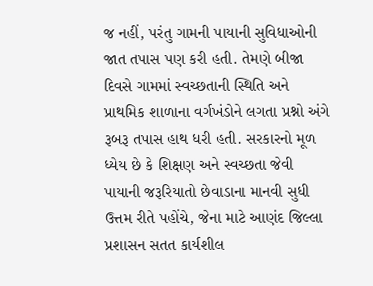જ નહીં, પરંતુ ગામની પાયાની સુવિધાઓની જાત તપાસ પણ કરી હતી. તેમણે બીજા દિવસે ગામમાં સ્વચ્છતાની સ્થિતિ અને પ્રાથમિક શાળાના વર્ગખંડોને લગતા પ્રશ્નો અંગે રૂબરૂ તપાસ હાથ ધરી હતી. સરકારનો મૂળ ધ્યેય છે કે શિક્ષણ અને સ્વચ્છતા જેવી પાયાની જરૂરિયાતો છેવાડાના માનવી સુધી ઉત્તમ રીતે પહોંચે, જેના માટે આણંદ જિલ્લા પ્રશાસન સતત કાર્યશીલ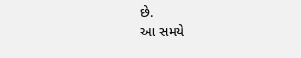છે.
આ સમયે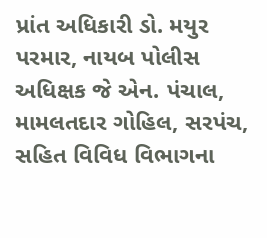પ્રાંત અધિકારી ડો. મયુર પરમાર, નાયબ પોલીસ અધિક્ષક જે એન. પંચાલ, મામલતદાર ગોહિલ, સરપંચ, સહિત વિવિધ વિભાગના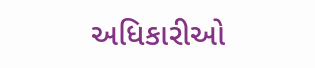અધિકારીઓ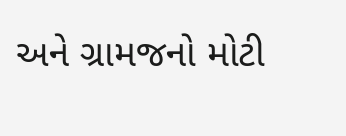અને ગ્રામજનો મોટી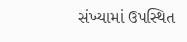સંખ્યામાં ઉપસ્થિત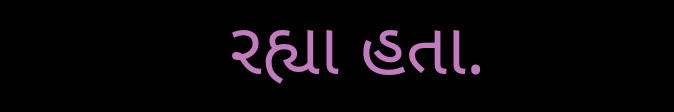રહ્યા હતા.